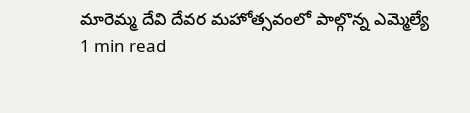మారెమ్మ దేవి దేవర మహోత్సవంలో పాల్గొన్న ఎమ్మెల్యే
1 min read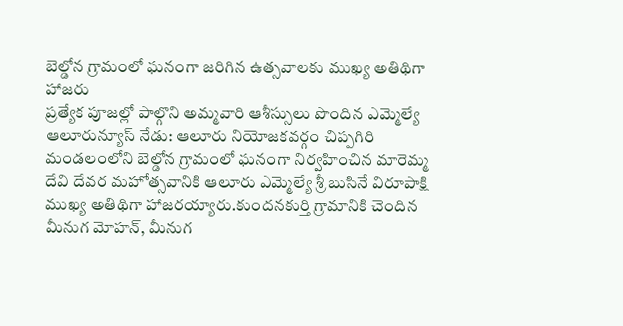బెల్డోన గ్రామంలో ఘనంగా జరిగిన ఉత్సవాలకు ముఖ్య అతిథిగా హాజరు
ప్రత్యేక పూజల్లో పాల్గొని అమ్మవారి ఆశీస్సులు పొందిన ఎమ్మెల్యే
ఆలూరున్యూస్ నేడు: ఆలూరు నియోజకవర్గం చిప్పగిరి మండలంలోని బెల్డోన గ్రామంలో ఘనంగా నిర్వహించిన మారెమ్మ దేవి దేవర మహోత్సవానికి ఆలూరు ఎమ్మెల్యే శ్రీ బుసినే విరూపాక్షి ముఖ్య అతిథిగా హాజరయ్యారు.కుందనకుర్తి గ్రామానికి చెందిన మీనుగ మోహన్, మీనుగ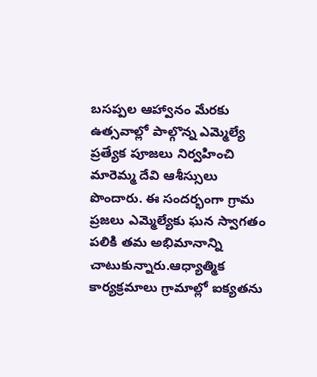బసప్పల ఆహ్వానం మేరకు ఉత్సవాల్లో పాల్గొన్న ఎమ్మెల్యే ప్రత్యేక పూజలు నిర్వహించి మారెమ్మ దేవి ఆశీస్సులు పొందారు. ఈ సందర్భంగా గ్రామ ప్రజలు ఎమ్మెల్యేకు ఘన స్వాగతం పలికి తమ అభిమానాన్ని చాటుకున్నారు.ఆధ్యాత్మిక కార్యక్రమాలు గ్రామాల్లో ఐక్యతను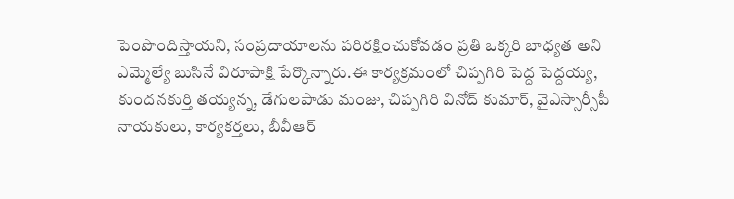పెంపొందిస్తాయని, సంప్రదాయాలను పరిరక్షించుకోవడం ప్రతి ఒక్కరి బాధ్యత అని ఎమ్మెల్యే బుసినే విరూపాక్షి పేర్కొన్నారు.ఈ కార్యక్రమంలో చిప్పగిరి పెద్ద పెద్దయ్య, కుందనకుర్తి తయ్యన్న, డేగులపాడు మంజు, చిప్పగిరి వినోద్ కుమార్, వైఎస్సార్సీపీ నాయకులు, కార్యకర్తలు, బీవీఆర్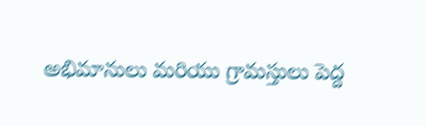అభిమానులు మరియు గ్రామస్తులు పెద్ద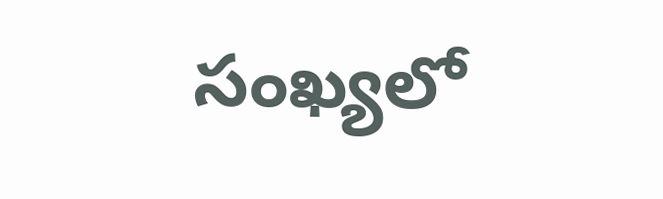సంఖ్యలో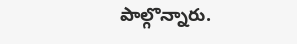పాల్గొన్నారు.